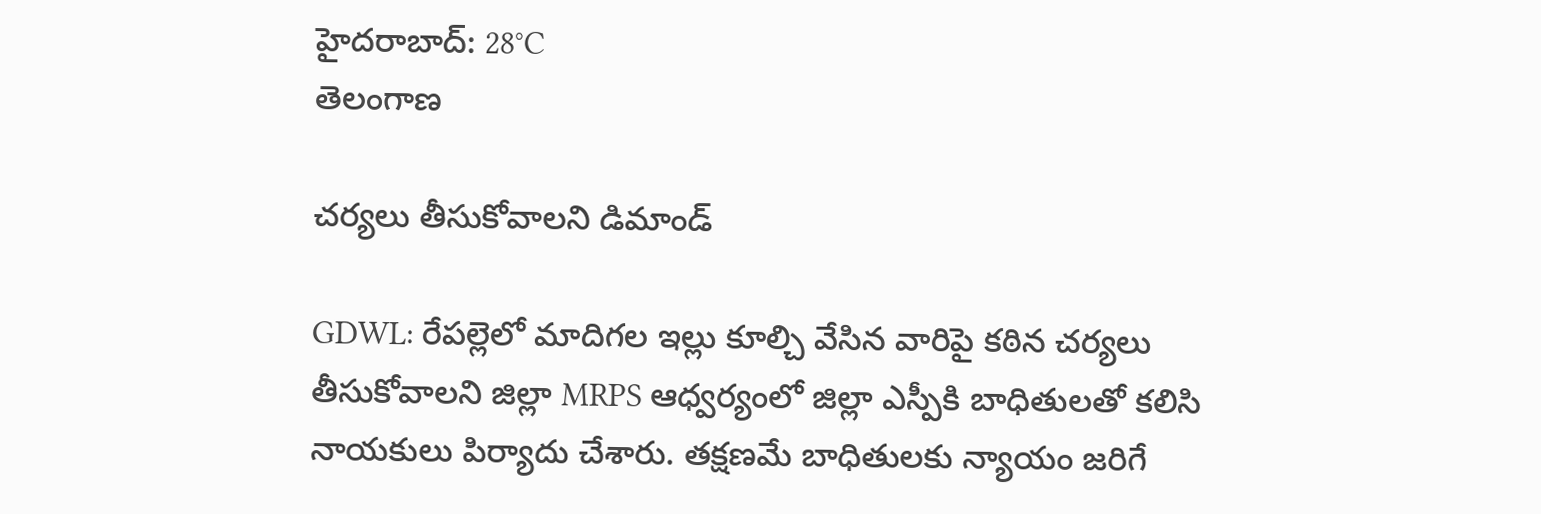హైదరాబాద్: 28°C
తెలంగాణ

చర్యలు తీసుకోవాలని డిమాండ్

GDWL: రేపల్లెలో మాదిగల ఇల్లు కూల్చి వేసిన వారిపై కఠిన చర్యలు తీసుకోవాలని జిల్లా MRPS ఆధ్వర్యంలో జిల్లా ఎస్పీకి బాధితులతో కలిసి నాయకులు పిర్యాదు చేశారు. తక్షణమే బాధితులకు న్యాయం జరిగే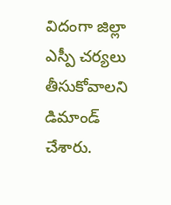విదంగా జిల్లా ఎస్పీ చర్యలు తీసుకోవాలని డిమాండ్ చేశారు.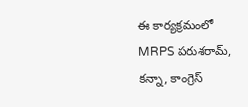ఈ కార్యక్రమంలో MRPS పరుశరామ్, కన్నా, కాంగ్రెస్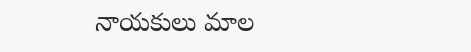నాయకులు మాల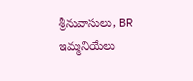శ్రీనువాసులు, BR ఇమ్మనియేలు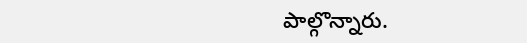పాల్గొన్నారు.